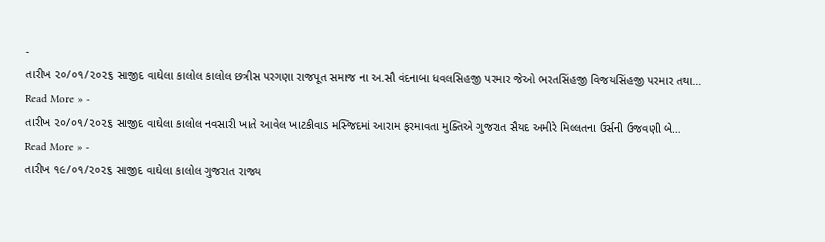-
તારીખ ૨૦/૦૧/૨૦૨૬ સાજીદ વાઘેલા કાલોલ કાલોલ છત્રીસ પરગણા રાજપૂત સમાજ ના અ.સૌ વંદનાબા ધવલસિહજી પરમાર જેઓ ભરતસિંહજી વિજયસિંહજી પરમાર તથા…
Read More » -
તારીખ ૨૦/૦૧/૨૦૨૬ સાજીદ વાઘેલા કાલોલ નવસારી ખાતે આવેલ ખાટકીવાડ મસ્જિદમાં આરામ ફરમાવતા મુક્તિએ ગુજરાત સૈયદ અમીરે મિલ્લતના ઉર્સની ઉજવણી બે…
Read More » -
તારીખ ૧૯/૦૧/૨૦૨૬ સાજીદ વાઘેલા કાલોલ ગુજરાત રાજ્ય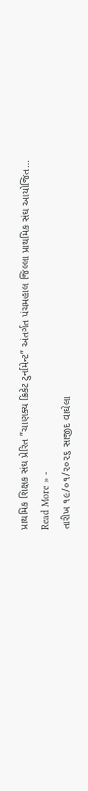પ્રાથમિક શિક્ષક સંઘ પ્રેરિત ”ચાણક્ય ક્રિકેટ ટુર્નામેન્ટ” અંતર્ગત પંચમહાલ જિલ્લા પ્રાથમિક સંઘ આયોજિત…
Read More » -
તારીખ ૧૯/૦૧/૨૦૨૬ સાજીદ વાઘેલા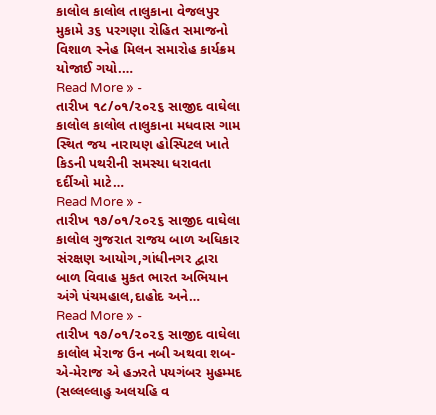કાલોલ કાલોલ તાલુકાના વેજલપુર મુકામે ૩૬ પરગણા રોહિત સમાજનો વિશાળ સ્નેહ મિલન સમારોહ કાર્યક્રમ યોજાઈ ગયો.…
Read More » -
તારીખ ૧૮/૦૧/૨૦૨૬ સાજીદ વાઘેલા કાલોલ કાલોલ તાલુકાના મધવાસ ગામ સ્થિત જય નારાયણ હોસ્પિટલ ખાતે કિડની પથરીની સમસ્યા ધરાવતા દર્દીઓ માટે…
Read More » -
તારીખ ૧૭/૦૧/૨૦૨૬ સાજીદ વાઘેલા કાલોલ ગુજરાત રાજય બાળ અધિકાર સંરક્ષણ આયોગ,ગાંધીનગર દ્વારા બાળ વિવાહ મુકત ભારત અભિયાન અંગે પંચમહાલ,દાહોદ અને…
Read More » -
તારીખ ૧૭/૦૧/૨૦૨૬ સાજીદ વાઘેલા કાલોલ મેરાજ ઉન નબી અથવા શબ-એ-મેરાજ એ હઝરતે પયગંબર મુહમ્મદ (સલ્લલ્લાહુ અલયહિ વ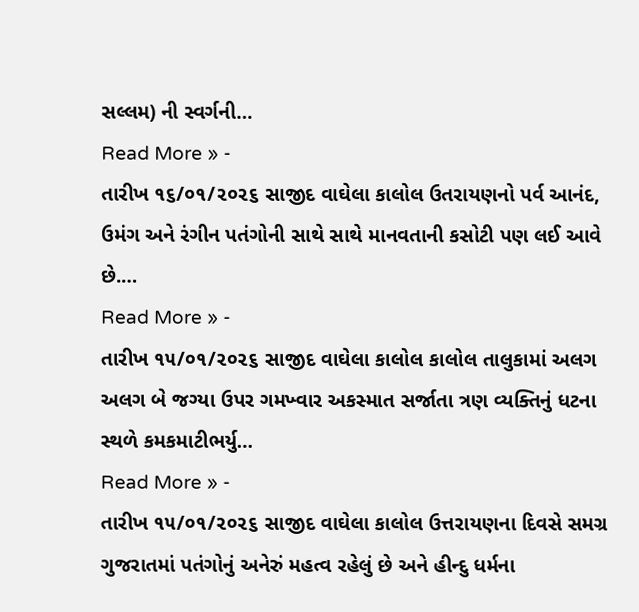સલ્લમ) ની સ્વર્ગની…
Read More » -
તારીખ ૧૬/૦૧/૨૦૨૬ સાજીદ વાઘેલા કાલોલ ઉતરાયણનો પર્વ આનંદ, ઉમંગ અને રંગીન પતંગોની સાથે સાથે માનવતાની કસોટી પણ લઈ આવે છે.…
Read More » -
તારીખ ૧૫/૦૧/૨૦૨૬ સાજીદ વાઘેલા કાલોલ કાલોલ તાલુકામાં અલગ અલગ બે જગ્યા ઉપર ગમખ્વાર અકસ્માત સર્જાતા ત્રણ વ્યક્તિનું ધટના સ્થળે કમકમાટીભર્યુ…
Read More » -
તારીખ ૧૫/૦૧/૨૦૨૬ સાજીદ વાઘેલા કાલોલ ઉત્તરાયણના દિવસે સમગ્ર ગુજરાતમાં પતંગોનું અનેરું મહત્વ રહેલું છે અને હીન્દુ ધર્મના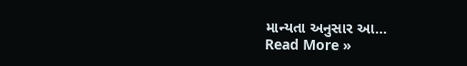માન્યતા અનુસાર આ…
Read More »